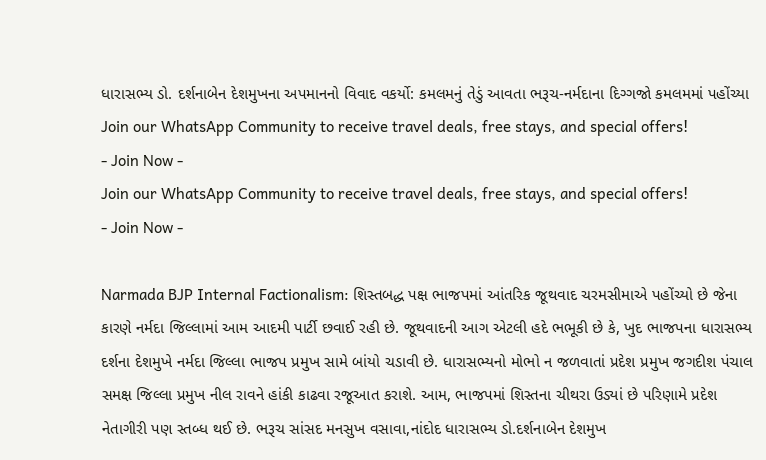ધારાસભ્ય ડો. દર્શનાબેન દેશમુખના અપમાનનો વિવાદ વકર્યો: કમલમનું તેડું આવતા ભરૂચ-નર્મદાના દિગ્ગજો કમલમમાં પહોંચ્યા
Join our WhatsApp Community to receive travel deals, free stays, and special offers!
- Join Now -
Join our WhatsApp Community to receive travel deals, free stays, and special offers!
- Join Now -

Narmada BJP Internal Factionalism: શિસ્તબદ્ધ પક્ષ ભાજપમાં આંતરિક જૂથવાદ ચરમસીમાએ પહોંચ્યો છે જેના કારણે નર્મદા જિલ્લામાં આમ આદમી પાર્ટી છવાઈ રહી છે. જૂથવાદની આગ એટલી હદે ભભૂકી છે કે, ખુદ ભાજપના ધારાસભ્ય દર્શના દેશમુખે નર્મદા જિલ્લા ભાજપ પ્રમુખ સામે બાંયો ચડાવી છે. ધારાસભ્યનો મોભો ન જળવાતાં પ્રદેશ પ્રમુખ જગદીશ પંચાલ સમક્ષ જિલ્લા પ્રમુખ નીલ રાવને હાંકી કાઢવા રજૂઆત કરાશે. આમ, ભાજપમાં શિસ્તના ચીથરા ઉડ્યાં છે પરિણામે પ્રદેશ નેતાગીરી પણ સ્તબ્ધ થઈ છે. ભરૂચ સાંસદ મનસુખ વસાવા,નાંદોદ ધારાસભ્ય ડો.દર્શનાબેન દેશમુખ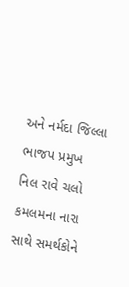અને નર્મદા જિલ્લા ભાજપ પ્રમુખ નિલ રાવે ચલો કમલમના નારા સાથે સમર્થકોને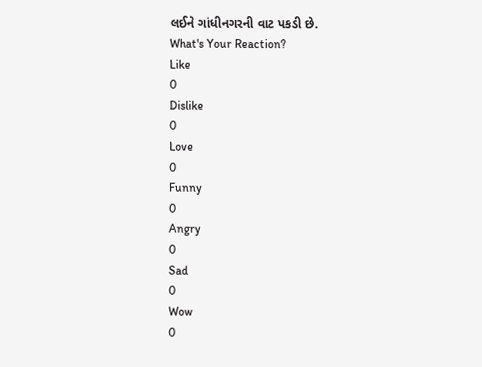લઈને ગાંધીનગરની વાટ પકડી છે.
What's Your Reaction?
Like
0
Dislike
0
Love
0
Funny
0
Angry
0
Sad
0
Wow
0